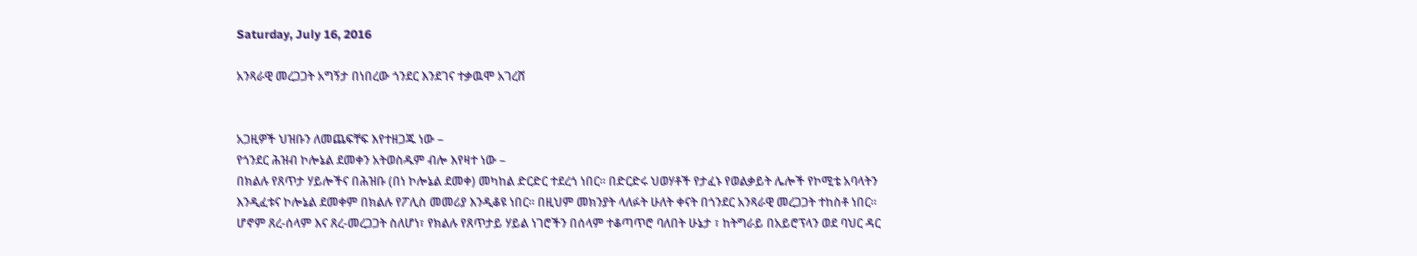Saturday, July 16, 2016

አንጻራዊ መረጋጋት አግኝታ በነበረው ጎንደር እንደገና ተቃዉሞ አገረሸ


አጋዚዎች ህዝቡን ለመጨፍቸፍ እየተዘጋጁ ነው –
የጎንደር ሕዝብ ኮሎኔል ደመቀን አትወስዱም ብሎ እየዛተ ነው –
በክልሉ የጸጥታ ሃይሎችና በሕዝቡ (በነ ኮሎኔል ደመቀ) መካከል ድርድር ተደረጎ ነበር። በድርድሩ ህወሃቶች የታፈኑ የወልቃይት ሌሎች የኮሚቴ አባላትን እንዲፈቱና ኮሎኔል ደመቀም በክልሉ የፖሊስ መመሪያ እንዲቆዩ ነበር። በዚህም መክንያት ላለፉት ሁለት ቀናት በጎንደር አንጻራዊ መረጋጋት ተከስቶ ነበር።
ሆኖም ጸረ-ሰላም እና ጸረ-መረጋጋት ስለሆነ፣ የክልሉ የጸጥታይ ሃይል ነገሮችን በሰላም ተቆጣጥሮ ባለበት ሁኔታ ፣ ከትግራይ በአይሮፕላን ወደ ባህር ዳር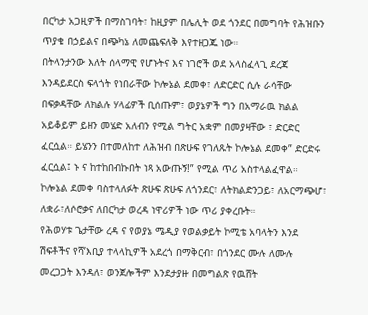በርካታ አጋዚዎች በማስገባት፣ ከዚያም በሌሊት ወደ ጎንደር በመግባት የሕዝቡን ጥያቄ በኃይልና በጭካኔ ለመጨፍለቅ እየተዘጋጁ ነው።
በትላንታንው እለት ሰላማዊ የሆኑትና እና ነገሮች ወደ አላስፈላጊ ደረጃ እንዳይደርስ ፍላጎት የነበራቸው ኮሎኔል ደመቀ፣ ለድርድር ሲሉ ራሳቸው በፍቃዳቸው ለክልሉ ሃላፊዎች ቢሰጡም፣ ወያኔዎች ግን በአማራዉ ክልል አይቆይም ይዘን መሄድ አለብን የሚል ግትር አቋም በመያዛቸው ፣ ድርድር ፈርሷል። ይሄንን በተመለከተ ለሕዝብ በጽሁፍ የገለጹት ኮሎኔል ደመቀ” ድርድሩ ፈርሷል፤ ኑ ና ከተከበብኩበት ነጻ አውጡኝ!” የሚል ጥሪ አስተላልፈዋል። ኮሎኔል ደመቀ ባስተላለፉት ጽሁፍ ጽሁፍ ለጎንደር፣ ለትክልድንጋይ፣ ለአርማጭሆ፣ ለቋራ፣ለሶሮቃና ለበርካታ ወረዳ ነዋሪዎች ነው ጥሪ ያቀረቡት።
የሕወሃቱ ጌታቸው ረዳ ና የወያኔ ሜዲያ የወልቃይት ኮሚቴ አባላትን እንደ ሽፍቶችና የሻ’እቢያ ተላላኪዎች አደረጎ በማቅርብ፣ በጎንደር ሙሉ ለሙሉ መረጋጋት እንዳለ፣ ወንጀሎችም እንደታያዙ በመግልጽ የዉሸት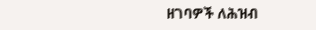ዘገባዎች ለሕዝብ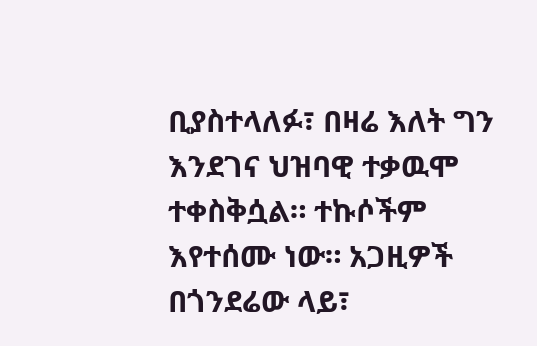ቢያስተላለፉ፣ በዛሬ እለት ግን እንደገና ህዝባዊ ተቃዉሞ ተቀስቅሷል። ተኩሶችም እየተሰሙ ነው። አጋዚዎች በጎንደሬው ላይ፣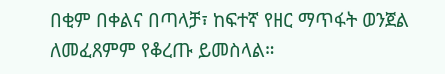በቂም በቀልና በጣላቻ፣ ከፍተኛ የዘር ማጥፋት ወንጀል ለመፈጸምም የቆረጡ ይመስላል።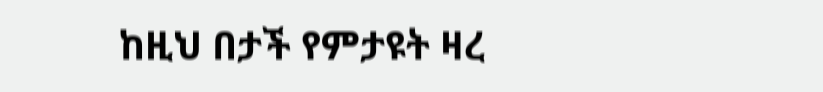ከዚህ በታች የምታዩት ዛረ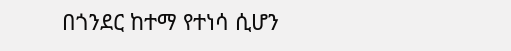በጎንደር ከተማ የተነሳ ሲሆን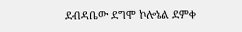ደብዳቤው ደግሞ ኮሎኔል ደምቀ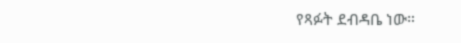የጻፉት ደብዳቤ ነው።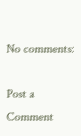No comments:

Post a Comment